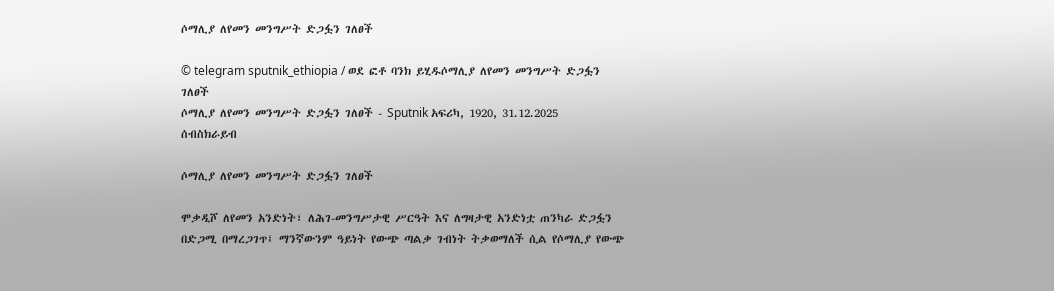ሶማሊያ ለየመን መንግሥት ድጋፏን ገለፀች

© telegram sputnik_ethiopia / ወደ ፎቶ ባንክ ይሂዱሶማሊያ ለየመን መንግሥት ድጋፏን ገለፀች
ሶማሊያ ለየመን መንግሥት ድጋፏን ገለፀች - Sputnik አፍሪካ, 1920, 31.12.2025
ሰብስክራይብ

ሶማሊያ ለየመን መንግሥት ድጋፏን ገለፀች

ሞቃዲሾ ለየመን አንድነት፣ ለሕገ-መንግሥታዊ ሥርዓት እና ለግዛታዊ አንድነቷ ጠንካራ ድጋፏን በድጋሚ በማረጋገጥ፤ ማንኛውንም ዓይነት የውጭ ጣልቃ ገብነት ትቃወማለች ሲል የሶማሊያ የውጭ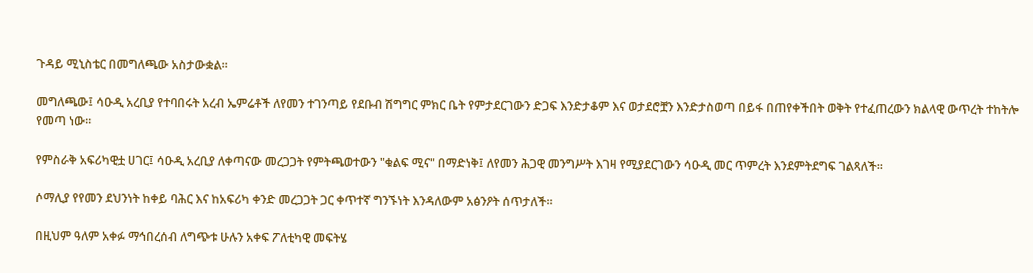ጉዳይ ሚኒስቴር በመግለጫው አስታውቋል።

መግለጫው፤ ሳዑዲ አረቢያ የተባበሩት አረብ ኤምሬቶች ለየመን ተገንጣይ የደቡብ ሽግግር ምክር ቤት የምታደርገውን ድጋፍ እንድታቆም እና ወታደሮቿን እንድታስወጣ በይፋ በጠየቀችበት ወቅት የተፈጠረውን ክልላዊ ውጥረት ተከትሎ የመጣ ነው።

የምስራቅ አፍሪካዊቷ ሀገር፤ ሳዑዲ አረቢያ ለቀጣናው መረጋጋት የምትጫወተውን "ቁልፍ ሚና" በማድነቅ፤ ለየመን ሕጋዊ መንግሥት እገዛ የሚያደርገውን ሳዑዲ መር ጥምረት እንደምትደግፍ ገልጻለች።

ሶማሊያ የየመን ደህንነት ከቀይ ባሕር እና ከአፍሪካ ቀንድ መረጋጋት ጋር ቀጥተኛ ግንኙነት እንዳለውም አፅንዖት ሰጥታለች።

በዚህም ዓለም አቀፉ ማኅበረሰብ ለግጭቱ ሁሉን አቀፍ ፖለቲካዊ መፍትሄ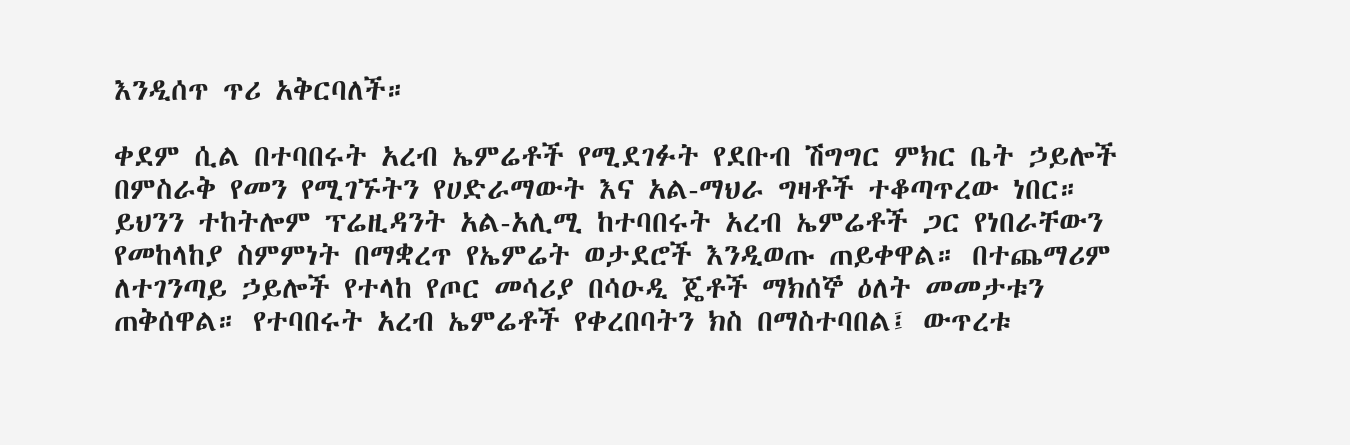እንዲሰጥ ጥሪ አቅርባለች።

ቀደም ሲል በተባበሩት አረብ ኤምሬቶች የሚደገፉት የደቡብ ሽግግር ምክር ቤት ኃይሎች በምስራቅ የመን የሚገኙትን የሀድራማውት እና አል-ማህራ ግዛቶች ተቆጣጥረው ነበር። ይህንን ተከትሎም ፕሬዚዳንት አል-አሊሚ ከተባበሩት አረብ ኤምሬቶች ጋር የነበራቸውን የመከላከያ ስምምነት በማቋረጥ የኤምሬት ወታደሮች እንዲወጡ ጠይቀዋል። በተጨማሪም ለተገንጣይ ኃይሎች የተላከ የጦር መሳሪያ በሳዑዲ ጄቶች ማክሰኞ ዕለት መመታቱን ጠቅሰዋል። የተባበሩት አረብ ኤምሬቶች የቀረበባትን ክስ በማስተባበል፤ ውጥረቱ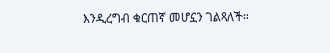እንዲረግብ ቁርጠኛ መሆኗን ገልጻለች።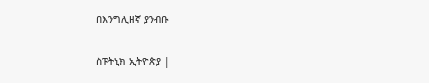በእንግሊዘኛ ያንብቡ

ስፑትኒክ ኢትዮጵያ |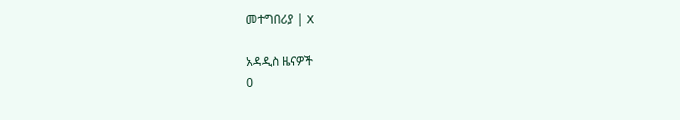መተግበሪያ | X

አዳዲስ ዜናዎች
0